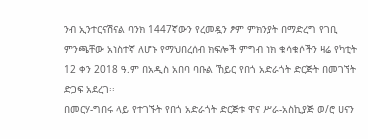ንብ ኢንተርናሽናል ባንክ 1447ኛውን የረመዷን ፆም ምክንያት በማድረግ የገቢ ምንጫቸው አነስተኛ ለሆኑ የማህበረሰብ ክፍሎች ምግብ ነክ ቁሳቁሶችን ዛሬ የካቲት 12 ቀን 2018 ዓ.ም በአዲስ አበባ ባቡል ኸይር የበጎ አድራጎት ድርጅት በመገኘት ድጋፍ አደረገ፡፡
በመርሃ-ግበሩ ላይ የተገኙት የበጎ አድራጎት ድርጅቱ ዋና ሥራ-አስኪያጅ ወ/ሮ ሀናን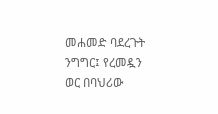መሐመድ ባደረጉት ንግግር፤ የረመዷን ወር በባህሪው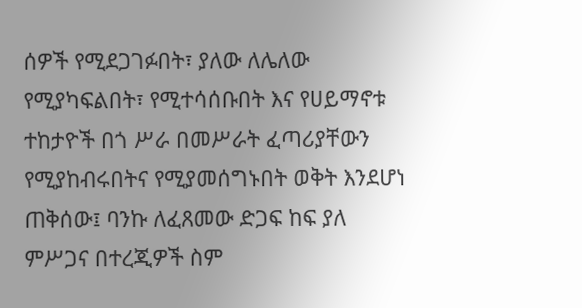ሰዎች የሚደጋገፉበት፣ ያለው ለሌለው የሚያካፍልበት፣ የሚተሳሰቡበት እና የሀይማኖቱ ተከታዮች በጎ ሥራ በመሥራት ፈጣሪያቸውን የሚያከብሩበትና የሚያመሰግኑበት ወቅት እንደሆነ ጠቅሰው፤ ባንኩ ለፈጸመው ድጋፍ ከፍ ያለ ምሥጋና በተረጂዎች ስም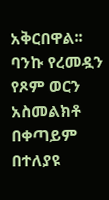አቅርበዋል፡፡
ባንኩ የረመዷን የጾም ወርን አስመልክቶ በቀጣይም በተለያዩ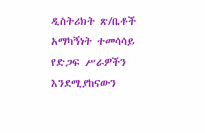ዲስትሪክት ጽ/ቤቶች አማካኝነት ተመሳሳይ የድጋፍ ሥራዎችን እንደሚያከናውን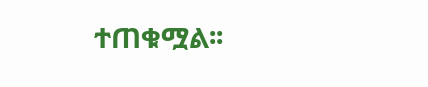ተጠቁሟል፡፡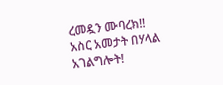ረመዷን ሙባረክ!!
አስር አመታት በሃላል አገልግሎት!